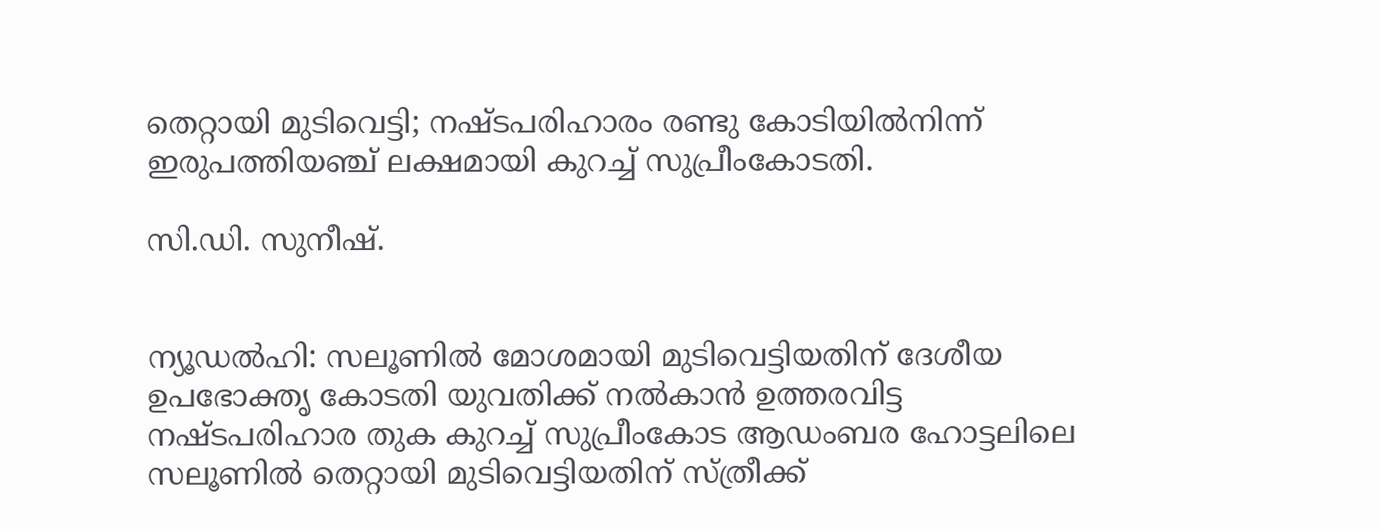തെറ്റായി മുടിവെട്ടി; നഷ്ടപരിഹാരം രണ്ടു കോടിയിൽനിന്ന് ഇരുപത്തിയഞ്ച് ലക്ഷമായി കുറച്ച് സുപ്രീംകോടതി.

സി.ഡി. സുനീഷ്.


ന്യൂഡൽഹി: സലൂണിൽ മോശമായി മുടിവെട്ടിയതിന് ദേശീയ ഉപഭോക്തൃ കോടതി യുവതിക്ക് നൽകാൻ ഉത്തരവിട്ട നഷ്ടപരിഹാര തുക കുറച്ച് സുപ്രീംകോട ആഡംബര ഹോട്ടലിലെ സലൂണിൽ തെറ്റായി മുടിവെട്ടിയതിന് സ്ത്രീക്ക്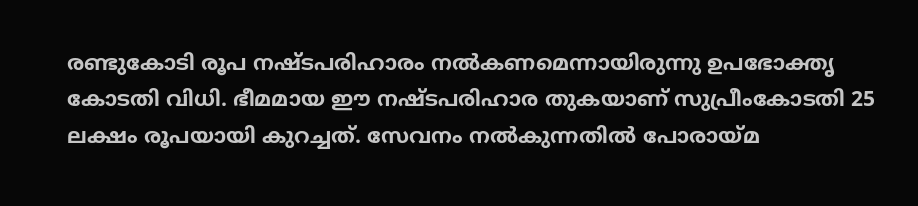രണ്ടുകോടി രൂപ നഷ്ടപരിഹാരം നൽകണമെന്നായിരുന്നു ഉപഭോക്തൃ കോടതി വിധി. ഭീമമായ ഈ നഷ്ടപരിഹാര തുകയാണ് സുപ്രീംകോടതി 25 ലക്ഷം രൂപയായി കുറച്ചത്. സേവനം നൽകുന്നതിൽ പോരായ്മ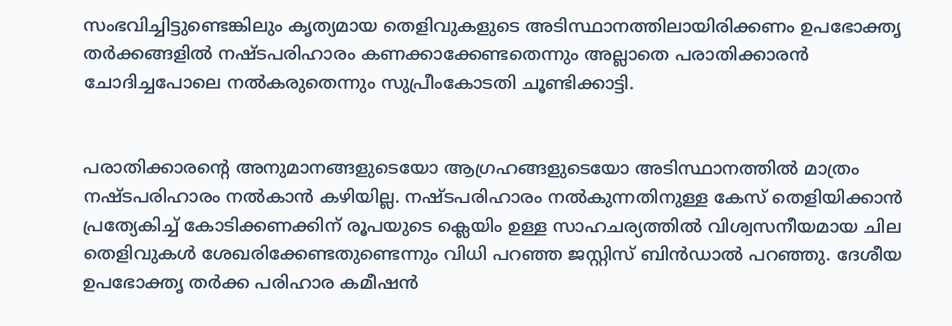സംഭവിച്ചിട്ടുണ്ടെങ്കിലും കൃത്യമായ തെളിവുകളുടെ അടിസ്ഥാനത്തിലായിരിക്കണം ഉപഭോക്തൃ തർക്കങ്ങളിൽ നഷ്ടപരിഹാരം കണക്കാക്കേണ്ടതെന്നും അല്ലാതെ പരാതിക്കാരൻ ചോദിച്ചപോലെ നൽകരുതെന്നും സുപ്രീംകോടതി ചൂണ്ടിക്കാട്ടി.


പരാതിക്കാരൻ്റെ അനുമാനങ്ങളുടെയോ ആഗ്രഹങ്ങളുടെയോ അടിസ്ഥാനത്തിൽ മാത്രം നഷ്ടപരിഹാരം നൽകാൻ കഴിയില്ല. നഷ്ടപരിഹാരം നൽകുന്നതിനുള്ള കേസ് തെളിയിക്കാൻ പ്രത്യേകിച്ച് കോടിക്കണക്കിന് രൂപയുടെ ക്ലെയിം ഉള്ള സാഹചര്യത്തിൽ വിശ്വസനീയമായ ചില തെളിവുകൾ ശേഖരിക്കേണ്ടതുണ്ടെന്നും വിധി പറഞ്ഞ ജസ്റ്റിസ് ബിൻഡാൽ പറഞ്ഞു. ദേശീയ ഉപഭോക്തൃ തർക്ക പരിഹാര കമീഷൻ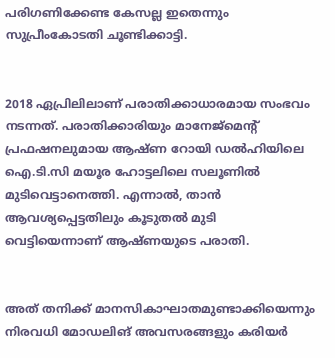പരിഗണിക്കേണ്ട കേസല്ല ഇതെന്നും സുപ്രീംകോടതി ചൂണ്ടിക്കാട്ടി.


2018 ഏപ്രിലിലാണ് പരാതിക്കാധാരമായ സംഭവം നടന്നത്. പരാതിക്കാരിയും മാനേജ്മെന്റ് പ്രഫഷനലുമായ ആഷ്ണ റോയി ഡൽഹിയിലെ ഐ.ടി.സി മയൂര ഹോട്ടലിലെ സലൂണിൽ മുടിവെട്ടാനെത്തി. എന്നാൽ, താൻ ആവശ്യപ്പെട്ടതിലും കൂടുതൽ മുടി വെട്ടിയെന്നാണ് ആഷ്‌ണയുടെ പരാതി.


അത് തനിക്ക് മാനസികാഘാതമുണ്ടാക്കിയെന്നും നിരവധി മോഡലിങ് അവസരങ്ങളും കരിയർ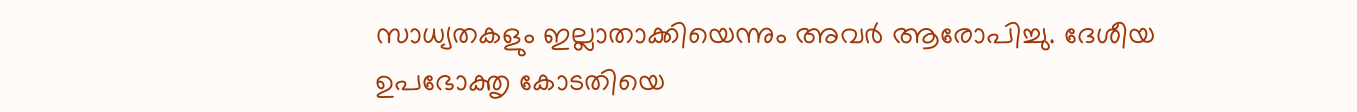സാധ്യതകളും ഇല്ലാതാക്കിയെന്നും അവർ ആരോപിച്ചു. ദേശീയ ഉപഭോക്തൃ കോടതിയെ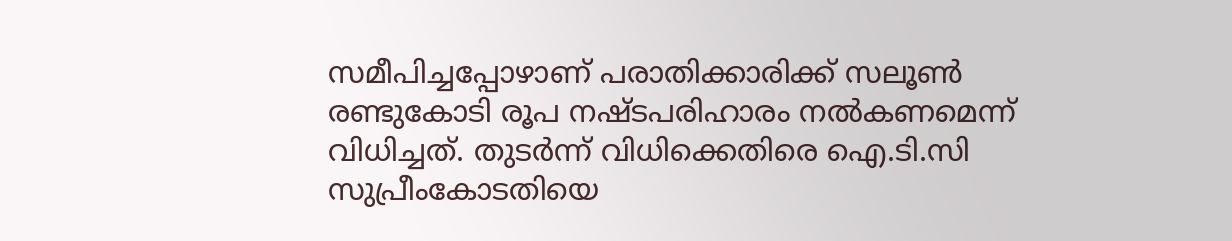സമീപിച്ചപ്പോഴാണ് പരാതിക്കാരിക്ക് സലൂൺ രണ്ടുകോടി രൂപ നഷ്ടപരിഹാരം നൽകണമെന്ന് വിധിച്ചത്. തുടർന്ന് വിധിക്കെതിരെ ഐ.ടി.സി സുപ്രീംകോടതിയെ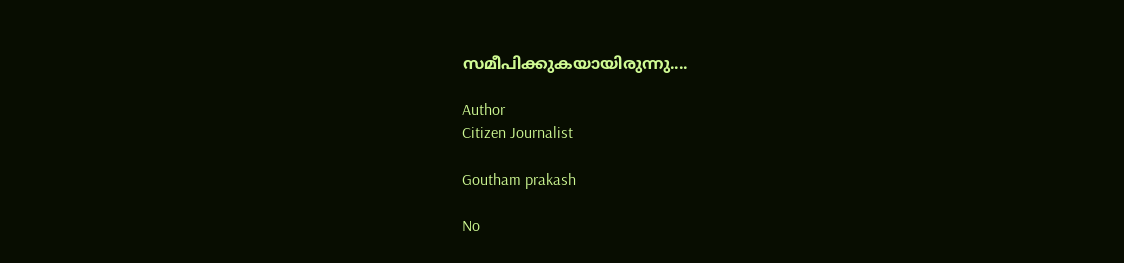സമീപിക്കുകയായിരുന്നു....

Author
Citizen Journalist

Goutham prakash

No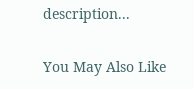description...

You May Also Like